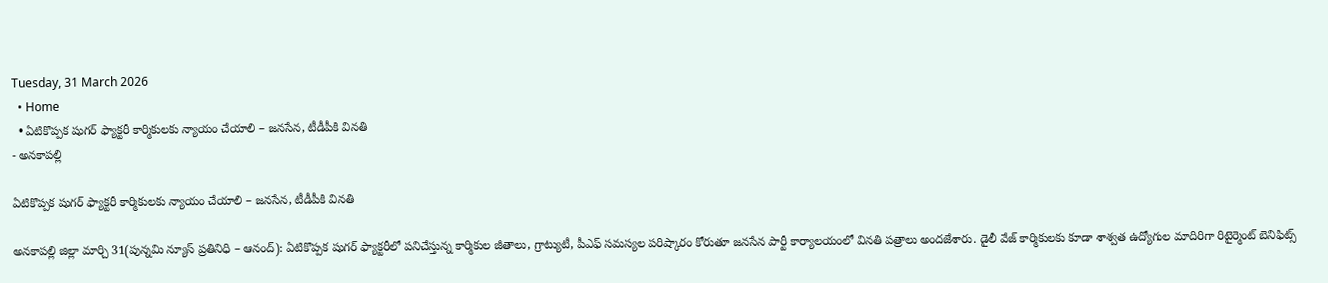Tuesday, 31 March 2026
  • Home
  • ఏటికొప్పక షుగర్ ఫ్యాక్టరీ కార్మికులకు న్యాయం చేయాలి – జనసేన, టీడీపీకి వినతి
- అనకాపల్లి

ఏటికొప్పక షుగర్ ఫ్యాక్టరీ కార్మికులకు న్యాయం చేయాలి – జనసేన, టీడీపీకి వినతి

అనకాపల్లి జిల్లా మార్చి 31(పున్నమి న్యూస్ ప్రతినిధి – ఆనంద్): ఏటికొప్పక షుగర్ ఫ్యాక్టరీలో పనిచేస్తున్న కార్మికుల జీతాలు, గ్రాట్యుటీ, పీఎఫ్ సమస్యల పరిష్కారం కోరుతూ జనసేన పార్టీ కార్యాలయంలో వినతి పత్రాలు అందజేశారు. డైలీ వేజ్ కార్మికులకు కూడా శాశ్వత ఉద్యోగుల మాదిరిగా రిటైర్మెంట్ బెనిఫిట్స్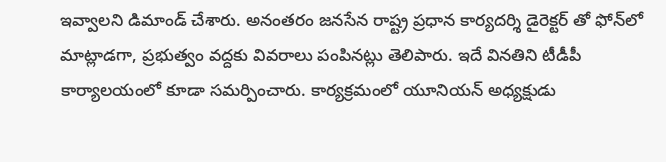ఇవ్వాలని డిమాండ్ చేశారు. అనంతరం జనసేన రాష్ట్ర ప్రధాన కార్యదర్శి డైరెక్టర్ తో ఫోన్‌లో మాట్లాడగా, ప్రభుత్వం వద్దకు వివరాలు పంపినట్లు తెలిపారు. ఇదే వినతిని టీడీపీ కార్యాలయంలో కూడా సమర్పించారు. కార్యక్రమంలో యూనియన్ అధ్యక్షుడు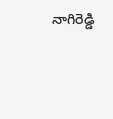నాగిరెడ్డి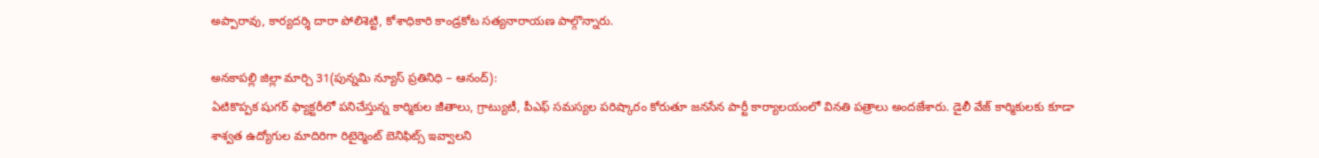అప్పారావు, కార్యదర్శి దారా పోలిశెట్టి, కోశాధికారి కాండ్రకోట సత్యనారాయణ పాల్గొన్నారు.

అనకాపల్లి జిల్లా మార్చి 31(పున్నమి న్యూస్ ప్రతినిధి – ఆనంద్):
ఏటికొప్పక షుగర్ ఫ్యాక్టరీలో పనిచేస్తున్న కార్మికుల జీతాలు, గ్రాట్యుటీ, పీఎఫ్ సమస్యల పరిష్కారం కోరుతూ జనసేన పార్టీ కార్యాలయంలో వినతి పత్రాలు అందజేశారు. డైలీ వేజ్ కార్మికులకు కూడా శాశ్వత ఉద్యోగుల మాదిరిగా రిటైర్మెంట్ బెనిఫిట్స్ ఇవ్వాలని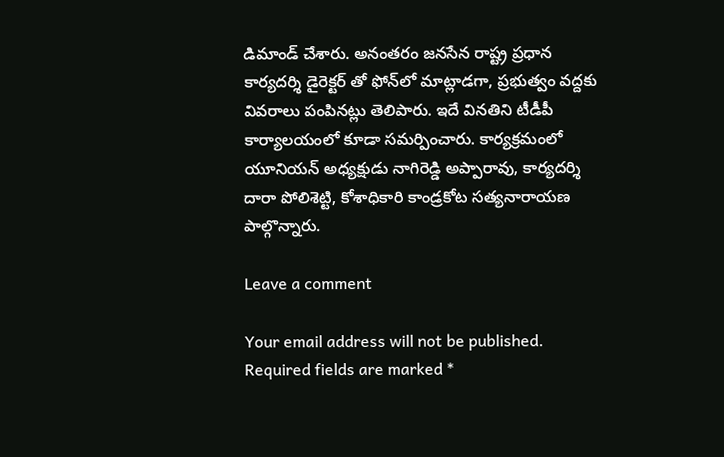డిమాండ్ చేశారు. అనంతరం జనసేన రాష్ట్ర ప్రధాన కార్యదర్శి డైరెక్టర్ తో ఫోన్‌లో మాట్లాడగా, ప్రభుత్వం వద్దకు వివరాలు పంపినట్లు తెలిపారు. ఇదే వినతిని టీడీపీ కార్యాలయంలో కూడా సమర్పించారు. కార్యక్రమంలో యూనియన్ అధ్యక్షుడు నాగిరెడ్డి అప్పారావు, కార్యదర్శి దారా పోలిశెట్టి, కోశాధికారి కాండ్రకోట సత్యనారాయణ పాల్గొన్నారు.

Leave a comment

Your email address will not be published. Required fields are marked *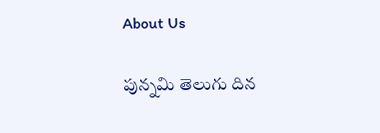About Us

పున్నమి తెలుగు దిన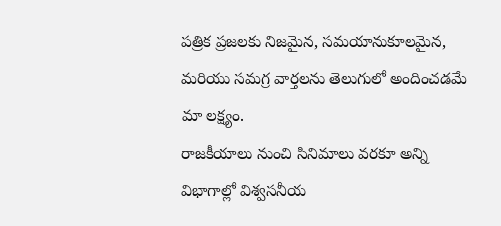పత్రిక ప్రజలకు నిజమైన, సమయానుకూలమైన, మరియు సమగ్ర వార్తలను తెలుగులో అందించడమే మా లక్ష్యం.
రాజకీయాలు నుంచి సినిమాలు వరకూ అన్ని విభాగాల్లో విశ్వసనీయ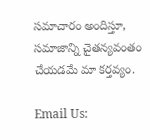సమాచారం అందిస్తూ, సమాజాన్ని చైతన్యవంతం చేయడమే మా కర్తవ్యం.

Email Us: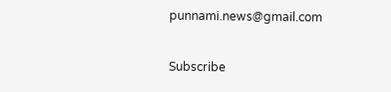punnami.news@gmail.com

Subscribe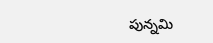పున్నమి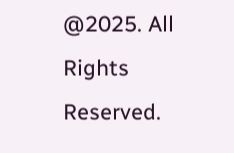@2025. All Rights Reserved.